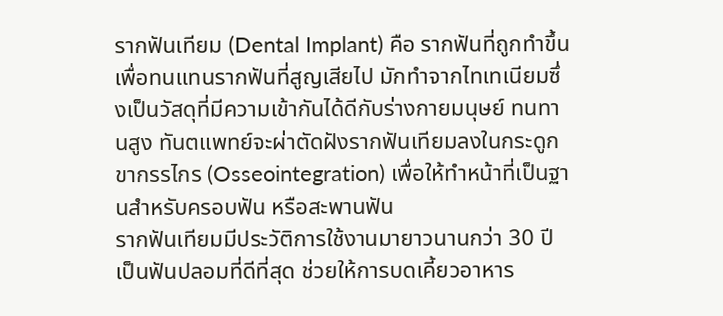รากฟันเทียม (Dental Implant) คือ รากฟันที่ถูกทำขึ้นเพื่อทนแทนรากฟันที่สูญเสียไป มักทำจากไทเทเนียมซึ่งเป็นวัสดุที่มีความเข้ากันได้ดีกับร่างกายมนุษย์ ทนทานสูง ทันตแพทย์จะผ่าตัดฝังรากฟันเทียมลงในกระดูกขากรรไกร (Osseointegration) เพื่อให้ทำหน้าที่เป็นฐานสำหรับครอบฟัน หรือสะพานฟัน
รากฟันเทียมมีประวัติการใช้งานมายาวนานกว่า 30 ปี เป็นฟันปลอมที่ดีที่สุด ช่วยให้การบดเคี้ยวอาหาร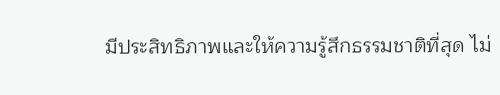มีประสิทธิภาพและให้ความรู้สึกธรรมชาติที่สุด ไม่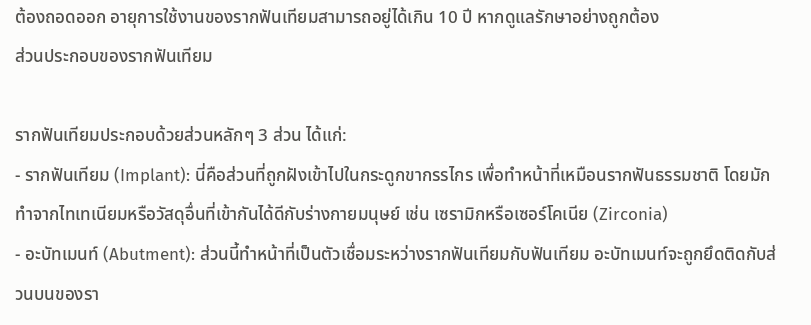ต้องถอดออก อายุการใช้งานของรากฟันเทียมสามารถอยู่ได้เกิน 10 ปี หากดูแลรักษาอย่างถูกต้อง
ส่วนประกอบของรากฟันเทียม

รากฟันเทียมประกอบด้วยส่วนหลักๆ 3 ส่วน ได้แก่:
- รากฟันเทียม (Implant): นี่คือส่วนที่ถูกฝังเข้าไปในกระดูกขากรรไกร เพื่อทำหน้าที่เหมือนรากฟันธรรมชาติ โดยมักทำจากไทเทเนียมหรือวัสดุอื่นที่เข้ากันได้ดีกับร่างกายมนุษย์ เช่น เซรามิกหรือเซอร์โคเนีย (Zirconia)
- อะบัทเมนท์ (Abutment): ส่วนนี้ทำหน้าที่เป็นตัวเชื่อมระหว่างรากฟันเทียมกับฟันเทียม อะบัทเมนท์จะถูกยึดติดกับส่วนบนของรา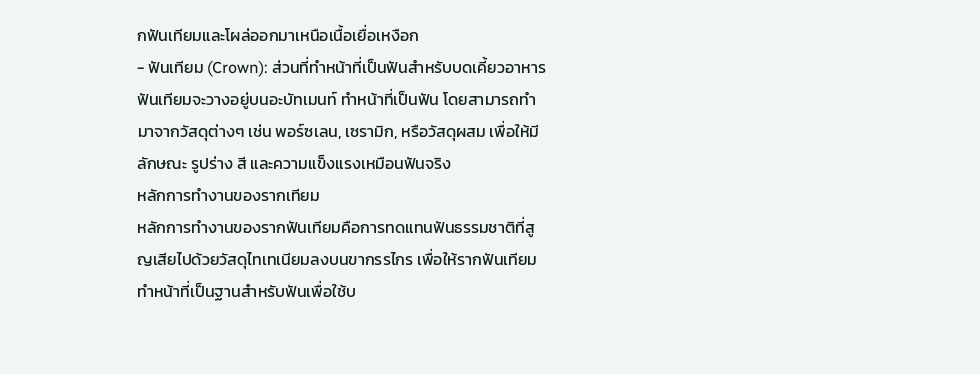กฟันเทียมและโผล่ออกมาเหนือเนื้อเยื่อเหงือก
- ฟันเทียม (Crown): ส่วนที่ทำหน้าที่เป็นฟันสำหรับบดเคี้ยวอาหาร ฟันเทียมจะวางอยู่บนอะบัทเมนท์ ทำหน้าที่เป็นฟัน โดยสามารถทำมาจากวัสดุต่างๆ เช่น พอร์ซเลน, เซรามิก, หรือวัสดุผสม เพื่อให้มีลักษณะ รูปร่าง สี และความแข็งแรงเหมือนฟันจริง
หลักการทำงานของรากเทียม
หลักการทำงานของรากฟันเทียมคือการทดแทนฟันธรรมชาติที่สูญเสียไปด้วยวัสดุไทเทเนียมลงบนขากรรไกร เพื่อให้รากฟันเทียมทำหน้าที่เป็นฐานสำหรับฟันเพื่อใช้บ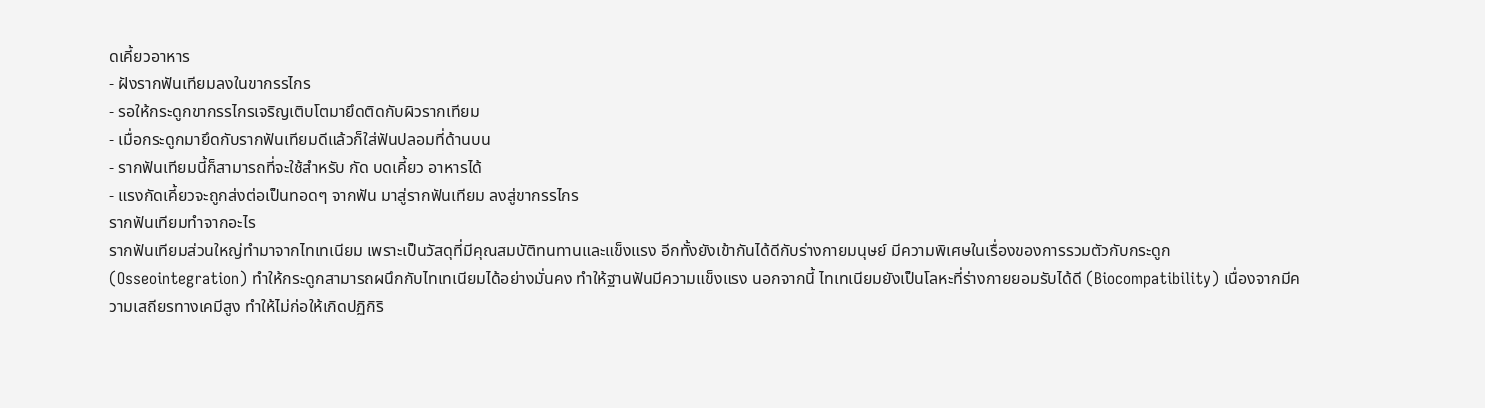ดเคี้ยวอาหาร
- ฝังรากฟันเทียมลงในขากรรไกร
- รอให้กระดูกขากรรไกรเจริญเติบโตมายึดติดกับผิวรากเทียม
- เมื่อกระดูกมายึดกับรากฟันเทียมดีแล้วก็ใส่ฟันปลอมที่ด้านบน
- รากฟันเทียมนี้ก็สามารถที่จะใช้สำหรับ กัด บดเคี้ยว อาหารได้
- แรงกัดเคี้ยวจะถูกส่งต่อเป็นทอดๆ จากฟัน มาสู่รากฟันเทียม ลงสู่ขากรรไกร
รากฟันเทียมทำจากอะไร
รากฟันเทียมส่วนใหญ่ทำมาจากไทเทเนียม เพราะเป็นวัสดุที่มีคุณสมบัติทนทานและแข็งแรง อีกทั้งยังเข้ากันได้ดีกับร่างกายมนุษย์ มีความพิเศษในเรื่องของการรวมตัวกับกระดูก (Osseointegration) ทำให้กระดูกสามารถผนึกกับไทเทเนียมได้อย่างมั่นคง ทำให้ฐานฟันมีความแข็งแรง นอกจากนี้ ไทเทเนียมยังเป็นโลหะที่ร่างกายยอมรับได้ดี (Biocompatibility) เนื่องจากมีความเสถียรทางเคมีสูง ทำให้ไม่ก่อให้เกิดปฏิกิริ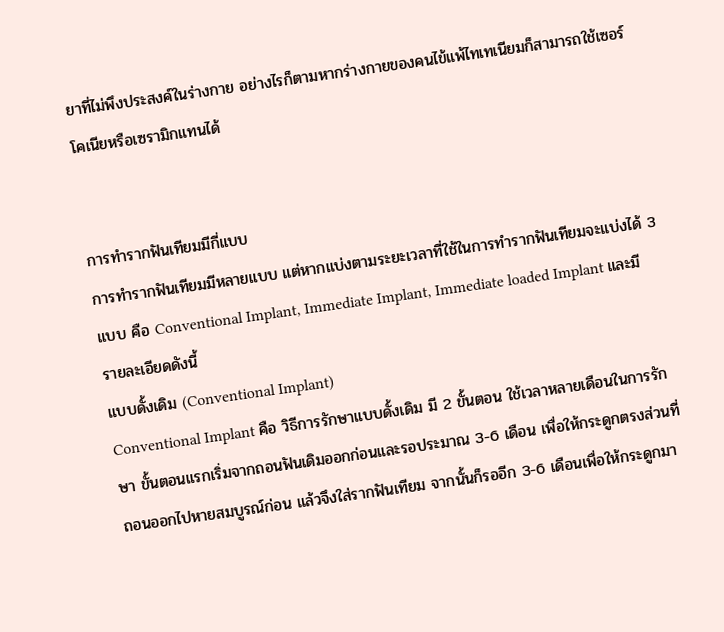ยาที่ไม่พึงประสงค์ในร่างกาย อย่างไรก็ตามหากร่างกายของคนไข้แพ้ไทเทเนียมก็สามารถใช้เซอร์โคเนียหรือเซรามิกแทนได้


การทำรากฟันเทียมมีกี่แบบ
การทำรากฟันเทียมมีหลายแบบ แต่หากแบ่งตามระยะเวลาที่ใช้ในการทำรากฟันเทียมจะแบ่งได้ 3 แบบ คือ Conventional Implant, Immediate Implant, Immediate loaded Implant และมีรายละเอียดดังนี้
แบบดั้งเดิม (Conventional Implant)
Conventional Implant คือ วิธีการรักษาแบบดั้งเดิม มี 2 ขั้นตอน ใช้เวลาหลายเดือนในการรักษา ขั้นตอนแรกเริ่มจากถอนฟันเดิมออกก่อนและรอประมาณ 3-6 เดือน เพื่อให้กระดูกตรงส่วนที่ถอนออกไปหายสมบูรณ์ก่อน แล้วจึงใส่รากฟันเทียม จากนั้นก็รออีก 3-6 เดือนเพื่อให้กระดูกมา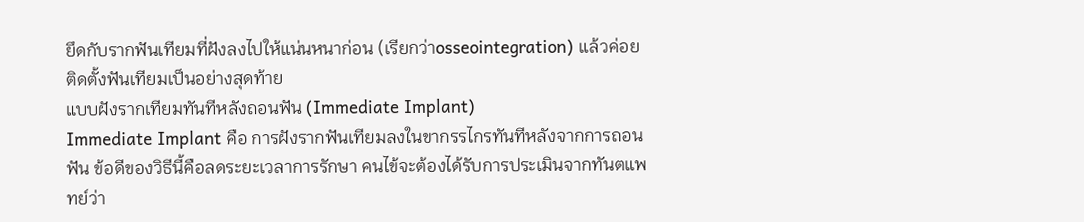ยึดกับรากฟันเทียมที่ฝังลงไปให้แน่นหนาก่อน (เรียกว่าosseointegration) แล้วค่อยติดตั้งฟันเทียมเป็นอย่างสุดท้าย
แบบฝังรากเทียมทันทีหลังถอนฟัน (Immediate Implant)
Immediate Implant คือ การฝังรากฟันเทียมลงในขากรรไกรทันทีหลังจากการถอนฟัน ข้อดีของวิธีนี้คือลดระยะเวลาการรักษา คนไข้จะต้องได้รับการประเมินจากทันตแพทย์ว่า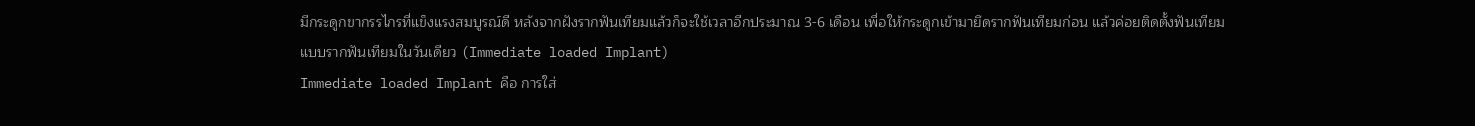มีกระดูกขากรรไกรที่แข็งแรงสมบูรณ์ดี หลังจากฝังรากฟันเทียมแล้วก็จะใช้เวลาอีกประมาณ 3-6 เดือน เพื่อให้กระดูกเข้ามายึดรากฟันเทียมก่อน แล้วค่อยติดตั้งฟันเทียม
แบบรากฟันเทียมในวันเดียว (Immediate loaded Implant)
Immediate loaded Implant คือ การใส่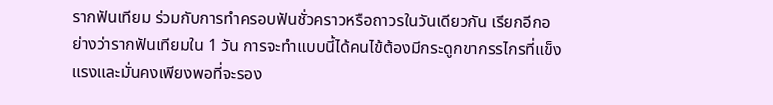รากฟันเทียม ร่วมกับการทำครอบฟันชั่วคราวหรือถาวรในวันเดียวกัน เรียกอีกอย่างว่ารากฟันเทียมใน 1 วัน การจะทำแบบนี้ได้คนไข้ต้องมีกระดูกขากรรไกรที่แข็งแรงและมั่นคงเพียงพอที่จะรอง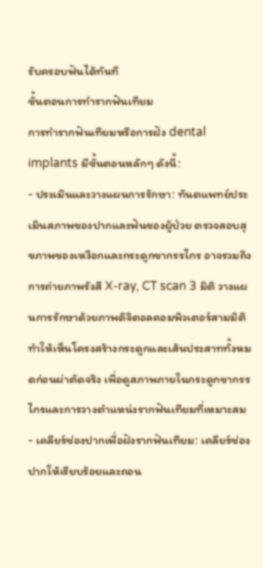รับครอบฟันได้ทันที
ขั้นตอนการทำรากฟันเทียม
การทำรากฟันเทียมหรือการฝัง dental implants มีขั้นตอนหลักๆ ดังนี้:
- ประเมินและวางแผนการรักษา: ทันตแพทย์ประเมินสภาพของปากและฟันของผู้ป่วย ตรวจสอบสุขภาพของเหงือกและกระดูกขากรรไกร อาจรวมถึงการถ่ายภาพรังสี X-ray, CT scan 3 มิติ วางแผนการรักษาด้วยภาพดิจิตอลคอมพิวเตอร์สามมิติ ทำให้เห็นโครงสร้างกระดูกและเส้นประสาททั้งหมดก่อนผ่าตัดจริง เพื่อดูสภาพภายในกระดูกขากรรไกรและการวางตำแหน่งรากฟันเทียมที่เหมาะสม
- เคลียร์ช่องปากเพื่อฝังรากฟันเทียม: เคลียร์ช่องปากให้เรียบร้อยและถอน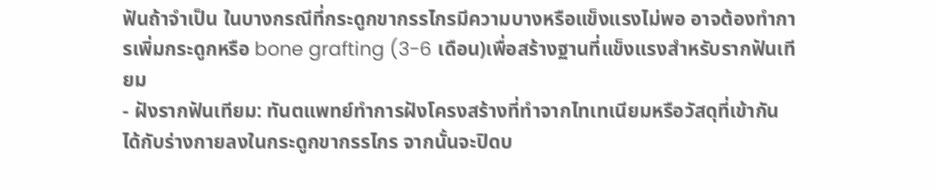ฟันถ้าจำเป็น ในบางกรณีที่กระดูกขากรรไกรมีความบางหรือแข็งแรงไม่พอ อาจต้องทำการเพิ่มกระดูกหรือ bone grafting (3-6 เดือน)เพื่อสร้างฐานที่แข็งแรงสำหรับรากฟันเทียม
- ฝังรากฟันเทียม: ทันตแพทย์ทำการฝังโครงสร้างที่ทำจากไทเทเนียมหรือวัสดุที่เข้ากันได้กับร่างกายลงในกระดูกขากรรไกร จากนั้นจะปิดบ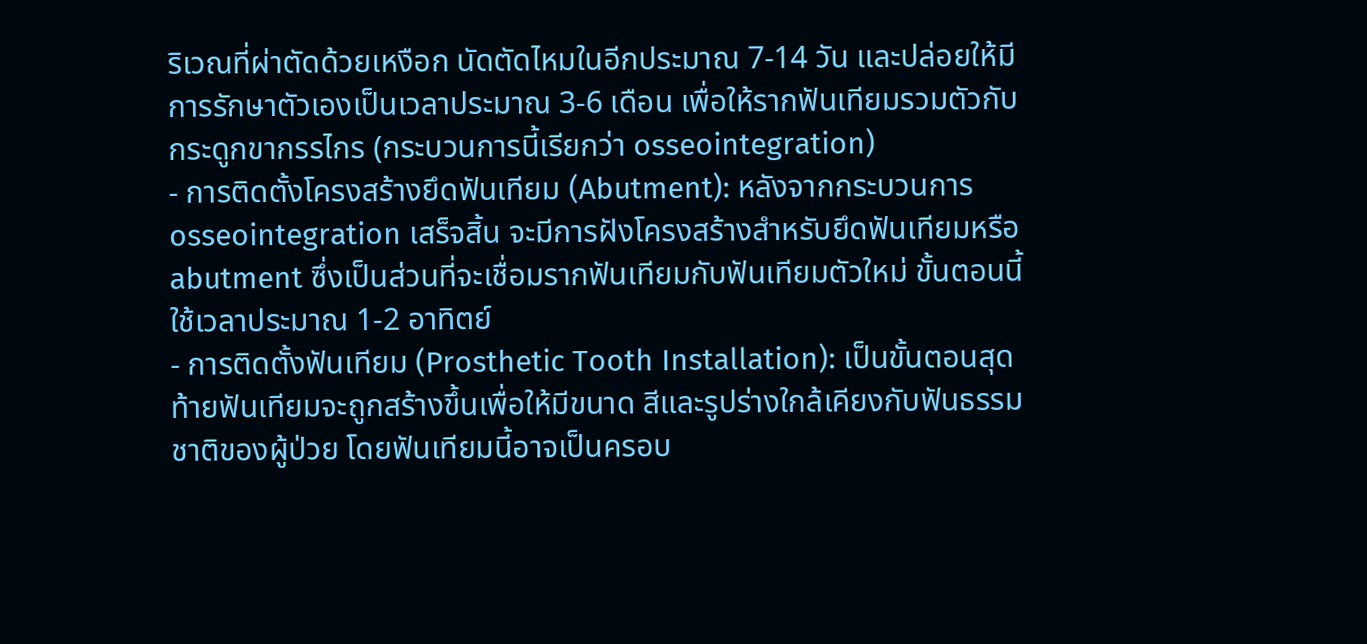ริเวณที่ผ่าตัดด้วยเหงือก นัดตัดไหมในอีกประมาณ 7-14 วัน และปล่อยให้มีการรักษาตัวเองเป็นเวลาประมาณ 3-6 เดือน เพื่อให้รากฟันเทียมรวมตัวกับกระดูกขากรรไกร (กระบวนการนี้เรียกว่า osseointegration)
- การติดตั้งโครงสร้างยึดฟันเทียม (Abutment): หลังจากกระบวนการ osseointegration เสร็จสิ้น จะมีการฝังโครงสร้างสำหรับยึดฟันเทียมหรือ abutment ซึ่งเป็นส่วนที่จะเชื่อมรากฟันเทียมกับฟันเทียมตัวใหม่ ขั้นตอนนี้ใช้เวลาประมาณ 1-2 อาทิตย์
- การติดตั้งฟันเทียม (Prosthetic Tooth Installation): เป็นขั้นตอนสุดท้ายฟันเทียมจะถูกสร้างขึ้นเพื่อให้มีขนาด สีและรูปร่างใกล้เคียงกับฟันธรรมชาติของผู้ป่วย โดยฟันเทียมนี้อาจเป็นครอบ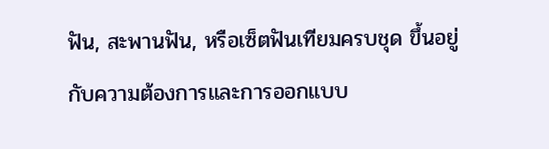ฟัน, สะพานฟัน, หรือเซ็ตฟันเทียมครบชุด ขึ้นอยู่กับความต้องการและการออกแบบ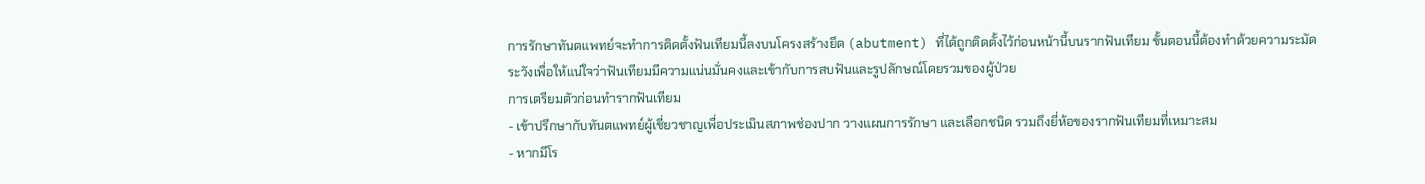การรักษาทันตแพทย์จะทำการติดตั้งฟันเทียมนี้ลงบนโครงสร้างยึด (abutment) ที่ได้ถูกติดตั้งไว้ก่อนหน้านี้บนรากฟันเทียม ขั้นตอนนี้ต้องทำด้วยความระมัดระวังเพื่อให้แน่ใจว่าฟันเทียมมีความแน่นมั่นคงและเข้ากับการสบฟันและรูปลักษณ์โดยรวมของผู้ป่วย
การเตรียมตัวก่อนทำรากฟันเทียม
- เข้าปรึกษากับทันตแพทย์ผู้เชี่ยวชาญเพื่อประเมินสภาพช่องปาก วางแผนการรักษา และเลือกชนิด รวมถึงยี่ห้อของรากฟันเทียมที่เหมาะสม
- หากมีโร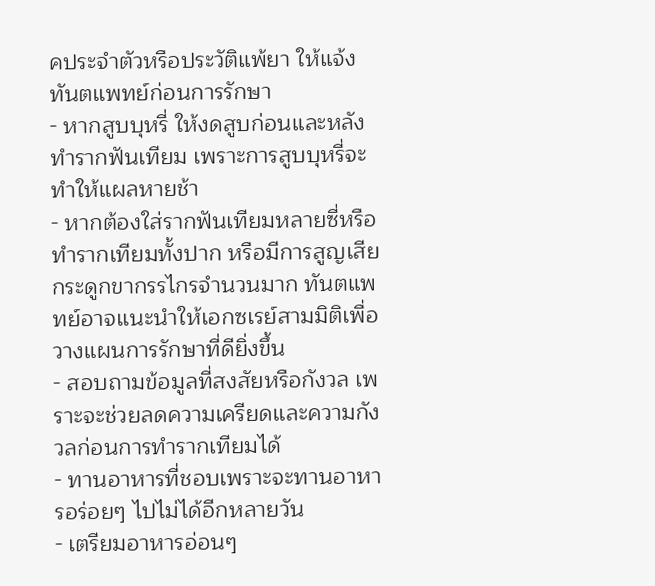คประจำตัวหรือประวัติแพ้ยา ให้แจ้งทันตแพทย์ก่อนการรักษา
- หากสูบบุหรี่ ให้งดสูบก่อนและหลังทำรากฟันเทียม เพราะการสูบบุหรี่จะทำให้แผลหายช้า
- หากต้องใส่รากฟันเทียมหลายซี่หรือทำรากเทียมทั้งปาก หรือมีการสูญเสียกระดูกขากรรไกรจำนวนมาก ทันตแพทย์อาจแนะนำให้เอกซเรย์สามมิติเพื่อวางแผนการรักษาที่ดียิ่งขึ้น
- สอบถามข้อมูลที่สงสัยหรือกังวล เพราะจะช่วยลดความเครียดและความกังวลก่อนการทำรากเทียมได้
- ทานอาหารที่ชอบเพราะจะทานอาหารอร่อยๆ ไปไม่ได้อีกหลายวัน
- เตรียมอาหารอ่อนๆ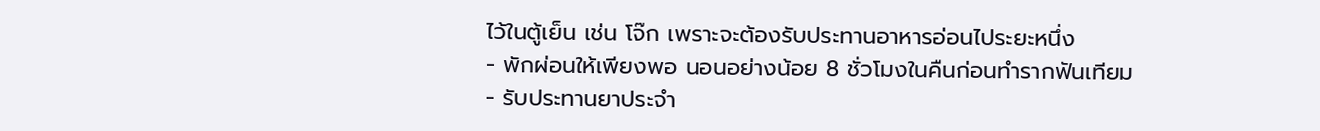ไว้ในตู้เย็น เช่น โจ๊ก เพราะจะต้องรับประทานอาหารอ่อนไประยะหนึ่ง
- พักผ่อนให้เพียงพอ นอนอย่างน้อย 8 ชั่วโมงในคืนก่อนทำรากฟันเทียม
- รับประทานยาประจำ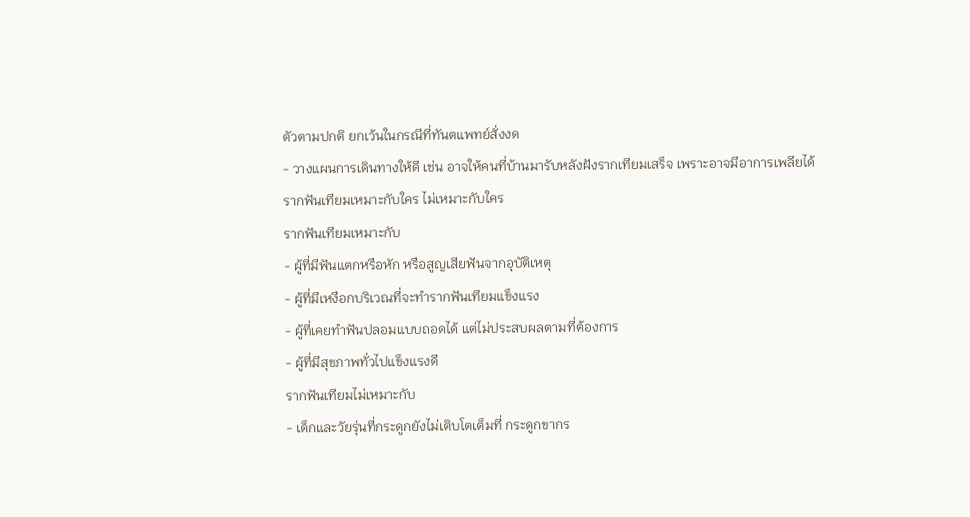ตัวตามปกติ ยกเว้นในกรณีที่ทันตแพทย์สั่งงด
- วางแผนการเดินทางให้ดี เช่น อาจให้คนที่บ้านมารับหลังฝังรากเทียมเสร็จ เพราะอาจมีอาการเพลียได้
รากฟันเทียมเหมาะกับใคร ไม่เหมาะกับใคร
รากฟันเทียมเหมาะกับ
- ผู้ที่มีฟันแตกหรือหัก หรือสูญเสียฟันจากอุบัติเหตุ
- ผู้ที่มีเหงือกบริเวณที่จะทำรากฟันเทียมแข็งแรง
- ผู้ที่เคยทำฟันปลอมแบบถอดได้ แต่ไม่ประสบผลตามที่ต้องการ
- ผู้ที่มีสุขภาพทั่วไปแข็งแรงดี
รากฟันเทียมไม่เหมาะกับ
- เด็กและวัยรุ่นที่กระดูกยังไม่เติบโตเต็มที่ กระดูกขากร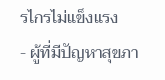รไกรไม่แข็งแรง
- ผู้ที่มีปัญหาสุขภา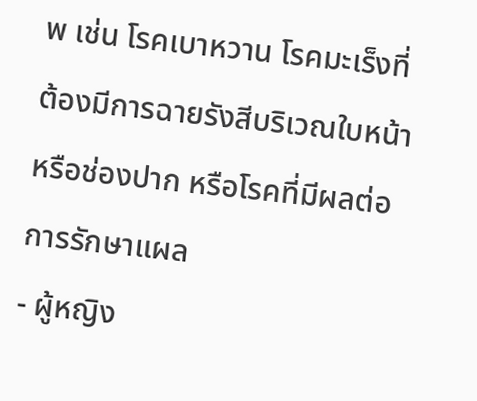พ เช่น โรคเบาหวาน โรคมะเร็งที่ต้องมีการฉายรังสีบริเวณใบหน้าหรือช่องปาก หรือโรคที่มีผลต่อการรักษาแผล
- ผู้หญิง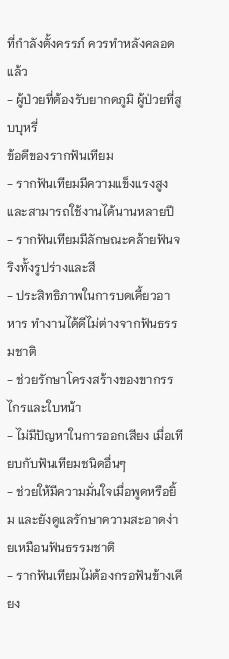ที่กำลังตั้งครรภ์ ควรทำหลังคลอดแล้ว
- ผู้ป่วยที่ต้องรับยากดภูมิ ผู้ป่วยที่สูบบุหรี่
ข้อดีของรากฟันเทียม
- รากฟันเทียมมีความแข็งแรงสูงและสามารถใช้งานได้นานหลายปี
- รากฟันเทียมมีลักษณะคล้ายฟันจริงทั้งรูปร่างและสี
- ประสิทธิภาพในการบดเคี้ยวอาหาร ทำงานได้ดีไม่ต่างจากฟันธรรมชาติ
- ช่วยรักษาโครงสร้างของขากรรไกรและใบหน้า
- ไม่มีปัญหาในการออกเสียง เมื่อเทียบกับฟันเทียมชนิดอื่นๆ
- ช่วยให้มีความมั่นใจเมื่อพูดหรือยิ้ม และยังดูแลรักษาความสะอาดง่ายเหมือนฟันธรรมชาติ
- รากฟันเทียมไม่ต้องกรอฟันข้างเคียง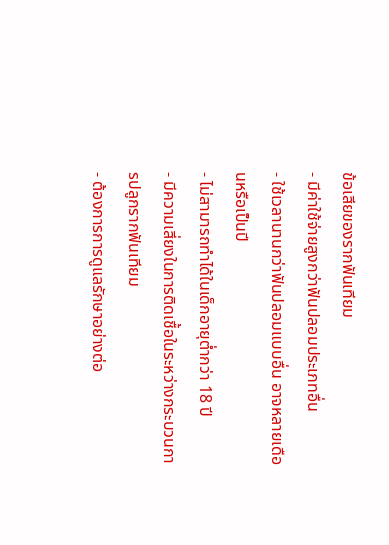ข้อเสียของรากฟันเทียม
- มีค่าใช้จ่ายสูงกว่าฟันปลอมประเภทอื่น
- ใช้เวลานานกว่าฟันปลอมแบบอื่น อาจหลายเดือนหรือเป็นปี
- ไม่สามารถทำได้ในเด็กอายุต่ำกว่า 18 ปี
- มีความเสี่ยงในการติดเชื้อในระหว่างกระบวนการปลูกรากฟันเทียม
- ต้องการการดูแลรักษาอย่างต่อ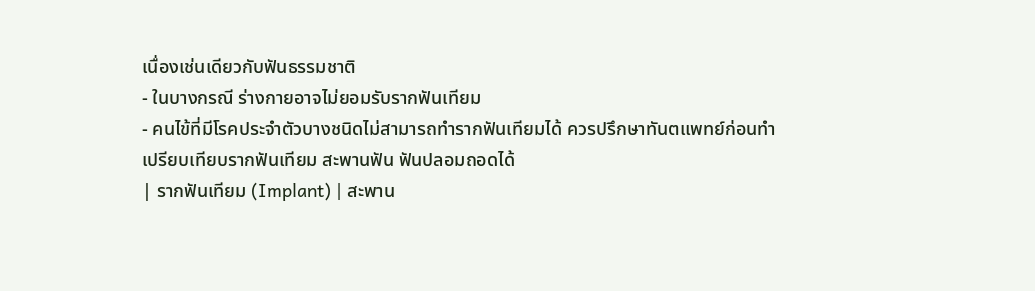เนื่องเช่นเดียวกับฟันธรรมชาติ
- ในบางกรณี ร่างกายอาจไม่ยอมรับรากฟันเทียม
- คนไข้ที่มีโรคประจำตัวบางชนิดไม่สามารถทำรากฟันเทียมได้ ควรปรึกษาทันตแพทย์ก่อนทำ
เปรียบเทียบรากฟันเทียม สะพานฟัน ฟันปลอมถอดได้
| รากฟันเทียม (Implant) | สะพาน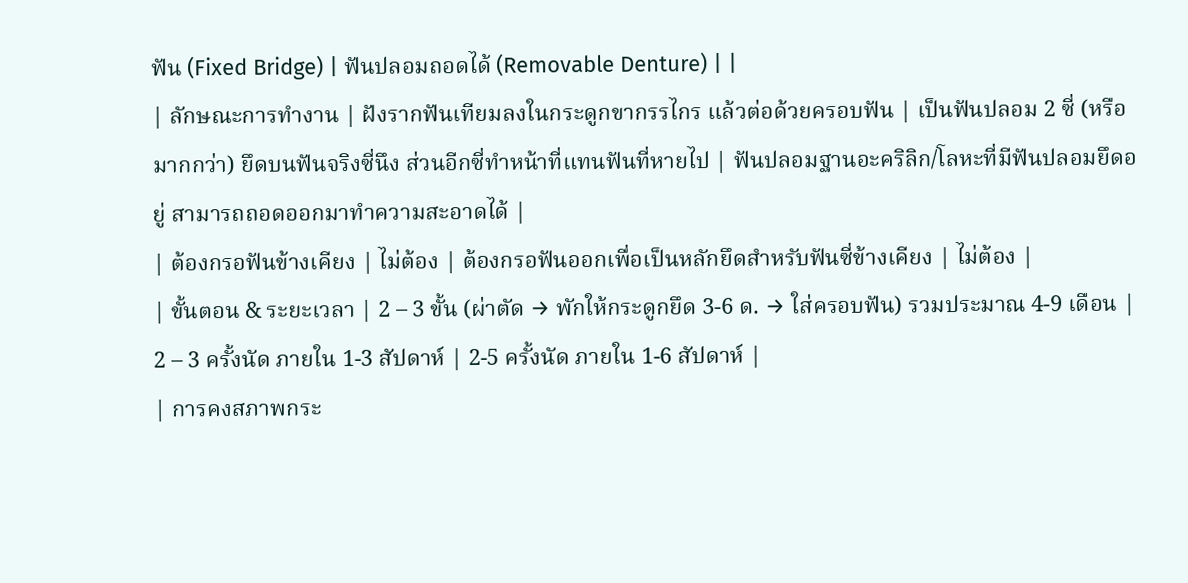ฟัน (Fixed Bridge) | ฟันปลอมถอดได้ (Removable Denture) | |
| ลักษณะการทำงาน | ฝังรากฟันเทียมลงในกระดูกขากรรไกร แล้วต่อด้วยครอบฟัน | เป็นฟันปลอม 2 ซี่ (หรือมากกว่า) ยึดบนฟันจริงซี่นึง ส่วนอีกซี่ทำหน้าที่แทนฟันที่หายไป | ฟันปลอมฐานอะคริลิก/โลหะที่มีฟันปลอมยึดอยู่ สามารถถอดออกมาทำความสะอาดได้ |
| ต้องกรอฟันข้างเคียง | ไม่ต้อง | ต้องกรอฟันออกเพื่อเป็นหลักยึดสำหรับฟันซี่ข้างเคียง | ไม่ต้อง |
| ขั้นตอน & ระยะเวลา | 2 – 3 ขั้น (ผ่าตัด → พักให้กระดูกยึด 3-6 ด. → ใส่ครอบฟัน) รวมประมาณ 4-9 เดือน | 2 – 3 ครั้งนัด ภายใน 1-3 สัปดาห์ | 2-5 ครั้งนัด ภายใน 1-6 สัปดาห์ |
| การคงสภาพกระ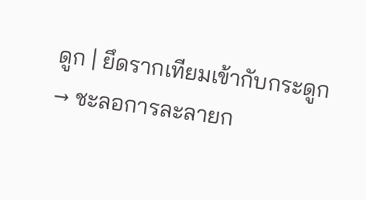ดูก | ยึดรากเทียมเข้ากับกระดูก → ชะลอการละลายก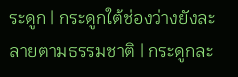ระดูก | กระดูกใต้ช่องว่างยังละลายตามธรรมชาติ | กระดูกละ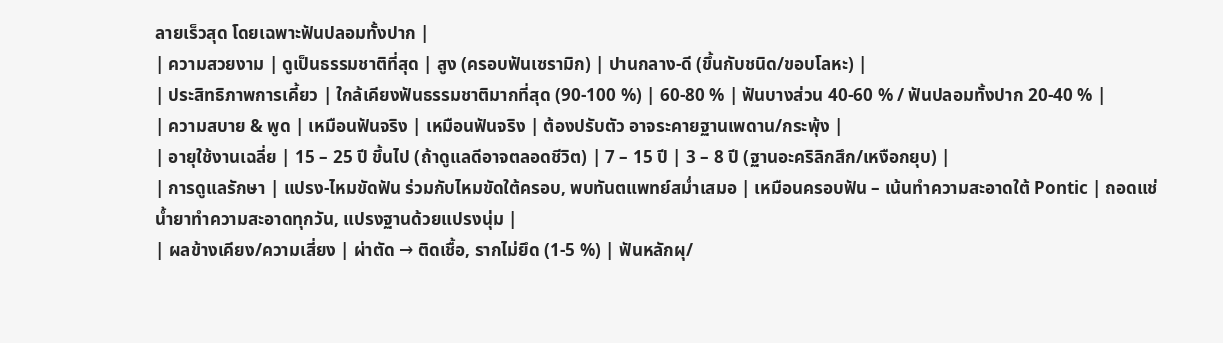ลายเร็วสุด โดยเฉพาะฟันปลอมทั้งปาก |
| ความสวยงาม | ดูเป็นธรรมชาติที่สุด | สูง (ครอบฟันเซรามิก) | ปานกลาง-ดี (ขึ้นกับชนิด/ขอบโลหะ) |
| ประสิทธิภาพการเคี้ยว | ใกล้เคียงฟันธรรมชาติมากที่สุด (90-100 %) | 60-80 % | ฟันบางส่วน 40-60 % / ฟันปลอมทั้งปาก 20-40 % |
| ความสบาย & พูด | เหมือนฟันจริง | เหมือนฟันจริง | ต้องปรับตัว อาจระคายฐานเพดาน/กระพุ้ง |
| อายุใช้งานเฉลี่ย | 15 – 25 ปี ขึ้นไป (ถ้าดูแลดีอาจตลอดชีวิต) | 7 – 15 ปี | 3 – 8 ปี (ฐานอะคริลิกสึก/เหงือกยุบ) |
| การดูแลรักษา | แปรง-ไหมขัดฟัน ร่วมกับไหมขัดใต้ครอบ, พบทันตแพทย์สม่ำเสมอ | เหมือนครอบฟัน – เน้นทำความสะอาดใต้ Pontic | ถอดแช่น้ำยาทำความสะอาดทุกวัน, แปรงฐานด้วยแปรงนุ่ม |
| ผลข้างเคียง/ความเสี่ยง | ผ่าตัด → ติดเชื้อ, รากไม่ยึด (1-5 %) | ฟันหลักผุ/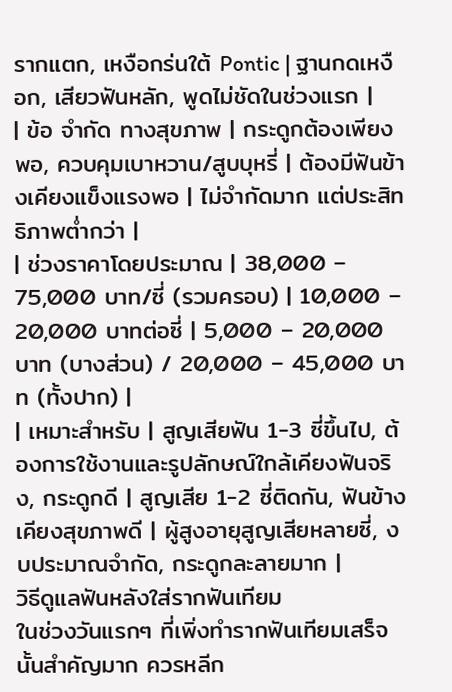รากแตก, เหงือกร่นใต้ Pontic | ฐานกดเหงือก, เสียวฟันหลัก, พูดไม่ชัดในช่วงแรก |
| ข้อ จำกัด ทางสุขภาพ | กระดูกต้องเพียงพอ, ควบคุมเบาหวาน/สูบบุหรี่ | ต้องมีฟันข้างเคียงแข็งแรงพอ | ไม่จำกัดมาก แต่ประสิทธิภาพต่ำกว่า |
| ช่วงราคาโดยประมาณ | 38,000 – 75,000 บาท/ซี่ (รวมครอบ) | 10,000 – 20,000 บาทต่อซี่ | 5,000 – 20,000 บาท (บางส่วน) / 20,000 – 45,000 บาท (ทั้งปาก) |
| เหมาะสำหรับ | สูญเสียฟัน 1-3 ซี่ขึ้นไป, ต้องการใช้งานและรูปลักษณ์ใกล้เคียงฟันจริง, กระดูกดี | สูญเสีย 1-2 ซี่ติดกัน, ฟันข้างเคียงสุขภาพดี | ผู้สูงอายุสูญเสียหลายซี่, งบประมาณจำกัด, กระดูกละลายมาก |
วิธีดูแลฟันหลังใส่รากฟันเทียม
ในช่วงวันแรกๆ ที่เพิ่งทำรากฟันเทียมเสร็จนั้นสำคัญมาก ควรหลีก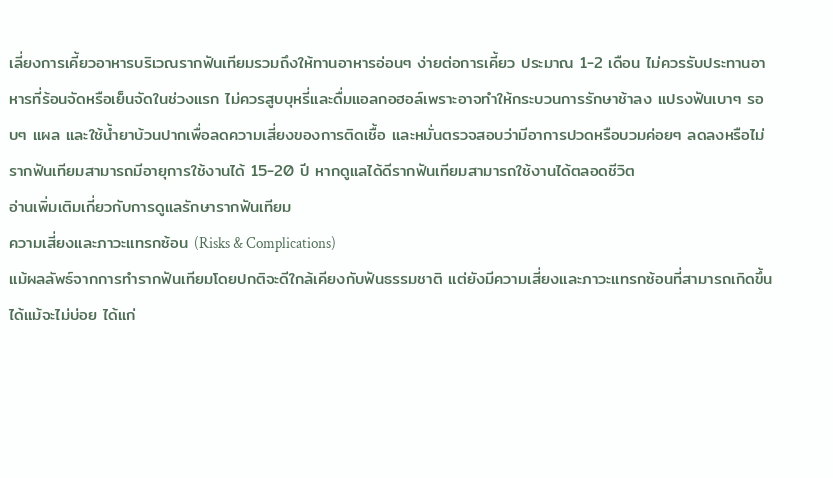เลี่ยงการเคี้ยวอาหารบริเวณรากฟันเทียมรวมถึงให้ทานอาหารอ่อนๆ ง่ายต่อการเคี้ยว ประมาณ 1-2 เดือน ไม่ควรรับประทานอาหารที่ร้อนจัดหรือเย็นจัดในช่วงแรก ไม่ควรสูบบุหรี่และดื่มแอลกอฮอล์เพราะอาจทำให้กระบวนการรักษาช้าลง แปรงฟันเบาๆ รอบๆ แผล และใช้น้ำยาบ้วนปากเพื่อลดความเสี่ยงของการติดเชื้อ และหมั่นตรวจสอบว่ามีอาการปวดหรือบวมค่อยๆ ลดลงหรือไม่
รากฟันเทียมสามารถมีอายุการใช้งานได้ 15-20 ปี หากดูแลได้ดีรากฟันเทียมสามารถใช้งานได้ตลอดชีวิต
อ่านเพิ่มเติมเกี่ยวกับการดูแลรักษารากฟันเทียม
ความเสี่ยงและภาวะแทรกซ้อน (Risks & Complications)
แม้ผลลัพธ์จากการทำรากฟันเทียมโดยปกติจะดีใกล้เคียงกับฟันธรรมชาติ แต่ยังมีความเสี่ยงและภาวะแทรกซ้อนที่สามารถเกิดขึ้นได้แม้จะไม่บ่อย ได้แก่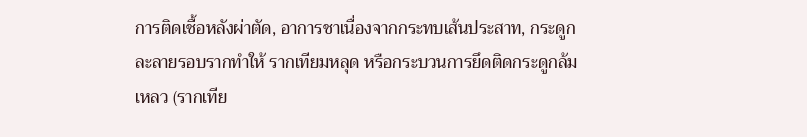การติดเชื้อหลังผ่าตัด, อาการชาเนื่องจากกระทบเส้นประสาท, กระดูกละลายรอบรากทำให้ รากเทียมหลุด หรือกระบวนการยึดติดกระดูกล้มเหลว (รากเทีย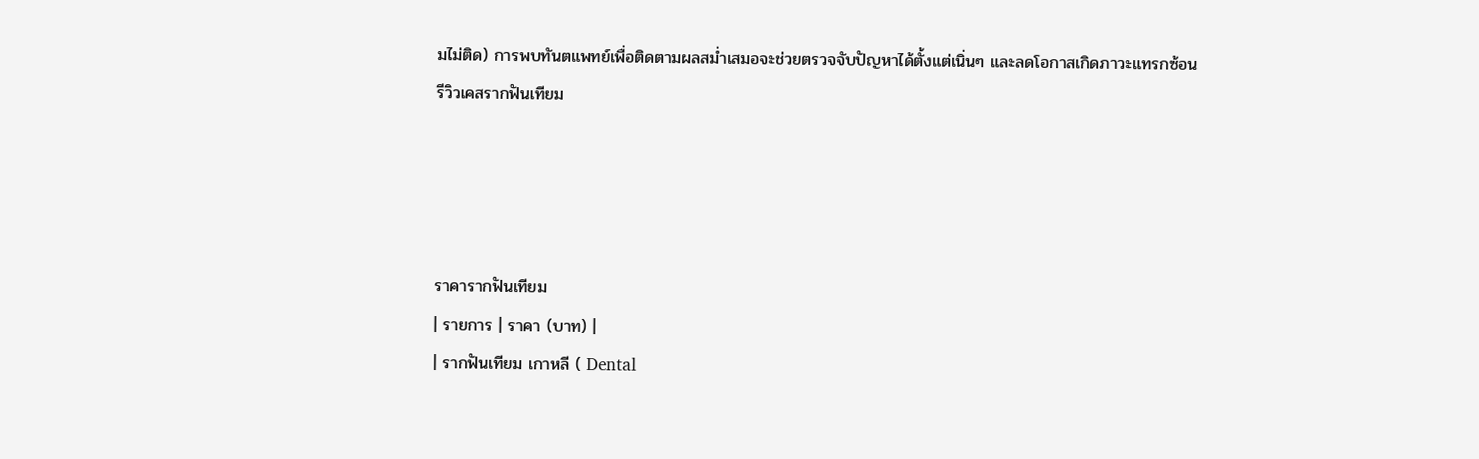มไม่ติด) การพบทันตแพทย์เพื่อติดตามผลสม่ำเสมอจะช่วยตรวจจับปัญหาได้ตั้งแต่เนิ่นๆ และลดโอกาสเกิดภาวะแทรกซ้อน
รีวิวเคสรากฟันเทียม




ราคารากฟันเทียม
| รายการ | ราคา (บาท) |
| รากฟันเทียม เกาหลี ( Dental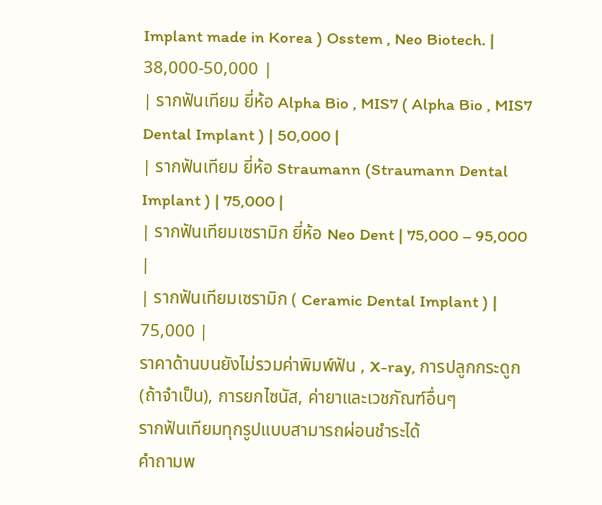Implant made in Korea ) Osstem , Neo Biotech. | 38,000-50,000 |
| รากฟันเทียม ยี่ห้อ Alpha Bio , MIS7 ( Alpha Bio , MIS7 Dental Implant ) | 50,000 |
| รากฟันเทียม ยี่ห้อ Straumann (Straumann Dental Implant ) | 75,000 |
| รากฟันเทียมเซรามิก ยี่ห้อ Neo Dent | 75,000 – 95,000 |
| รากฟันเทียมเซรามิก ( Ceramic Dental Implant ) | 75,000 |
ราคาด้านบนยังไม่รวมค่าพิมพ์ฟัน , X-ray, การปลูกกระดูก (ถ้าจำเป็น), การยกไซนัส, ค่ายาและเวชภัณฑ์อื่นๆ
รากฟันเทียมทุกรูปแบบสามารถผ่อนชำระได้
คำถามพ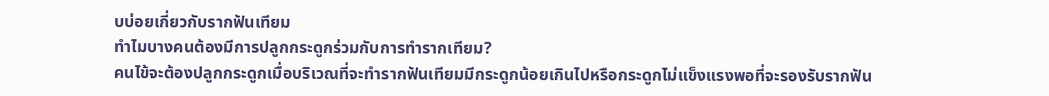บบ่อยเกี่ยวกับรากฟันเทียม
ทำไมบางคนต้องมีการปลูกกระดูกร่วมกับการทำรากเทียม?
คนไข้จะต้องปลูกกระดูกเมื่อบริเวณที่จะทำรากฟันเทียมมีกระดูกน้อยเกินไปหรือกระดูกไม่แข็งแรงพอที่จะรองรับรากฟัน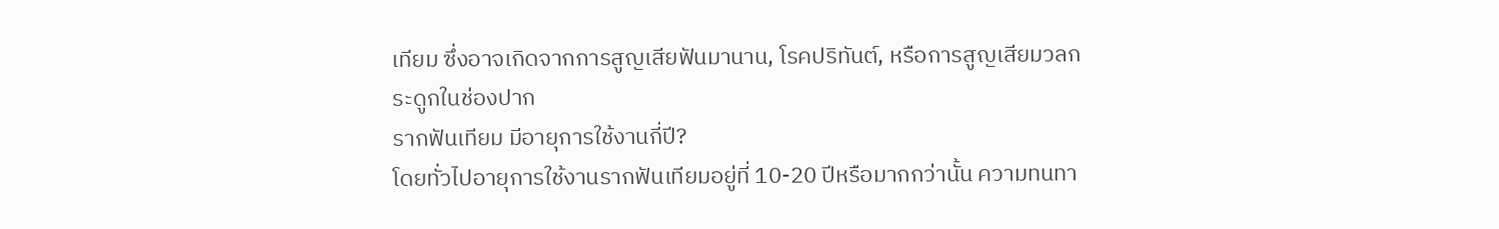เทียม ซึ่งอาจเกิดจากการสูญเสียฟันมานาน, โรคปริทันต์, หรือการสูญเสียมวลกระดูกในช่องปาก
รากฟันเทียม มีอายุการใช้งานกี่ปี?
โดยทั่วไปอายุการใช้งานรากฟันเทียมอยู่ที่ 10-20 ปีหรือมากกว่านั้น ความทนทา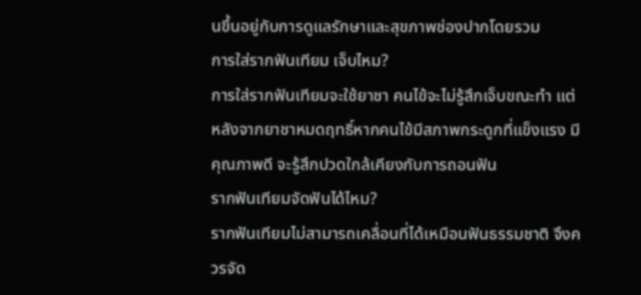นขึ้นอยู่กับการดูแลรักษาและสุขภาพช่องปากโดยรวม
การใส่รากฟันเทียม เจ็บไหม?
การใส่รากฟันเทียมจะใช้ยาชา คนไข้จะไม่รู้สึกเจ็บขณะทำ แต่หลังจากยาชาหมดฤทธิ์หากคนไข้มีสภาพกระดูกที่แข็งแรง มีคุณภาพดี จะรู้สึกปวดใกล้เคียงกับการถอนฟัน
รากฟันเทียมจัดฟันได้ไหม?
รากฟันเทียมไม่สามารถเคลื่อนที่ได้เหมือนฟันธรรมชาติ จึงควรจัด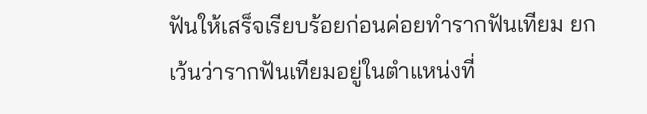ฟันให้เสร็จเรียบร้อยก่อนค่อยทำรากฟันเทียม ยกเว้นว่ารากฟันเทียมอยู่ในตำแหน่งที่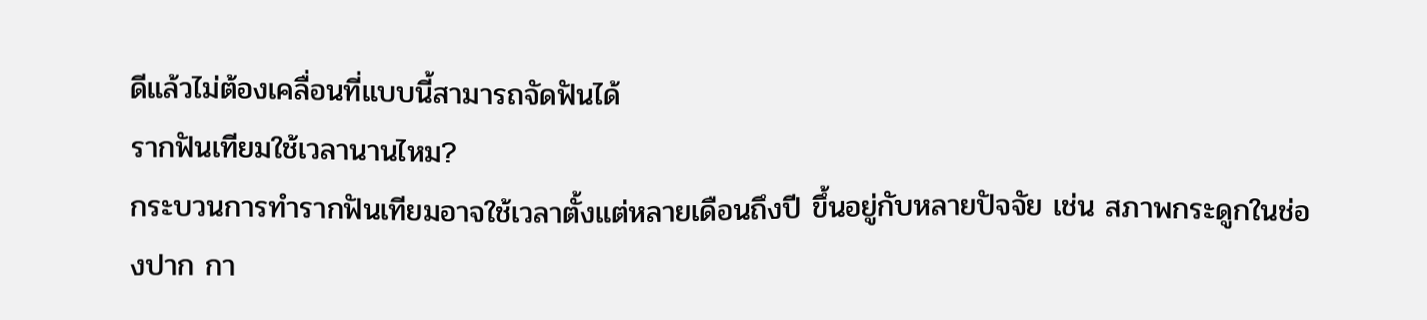ดีแล้วไม่ต้องเคลื่อนที่แบบนี้สามารถจัดฟันได้
รากฟันเทียมใช้เวลานานไหม?
กระบวนการทำรากฟันเทียมอาจใช้เวลาตั้งแต่หลายเดือนถึงปี ขึ้นอยู่กับหลายปัจจัย เช่น สภาพกระดูกในช่องปาก กา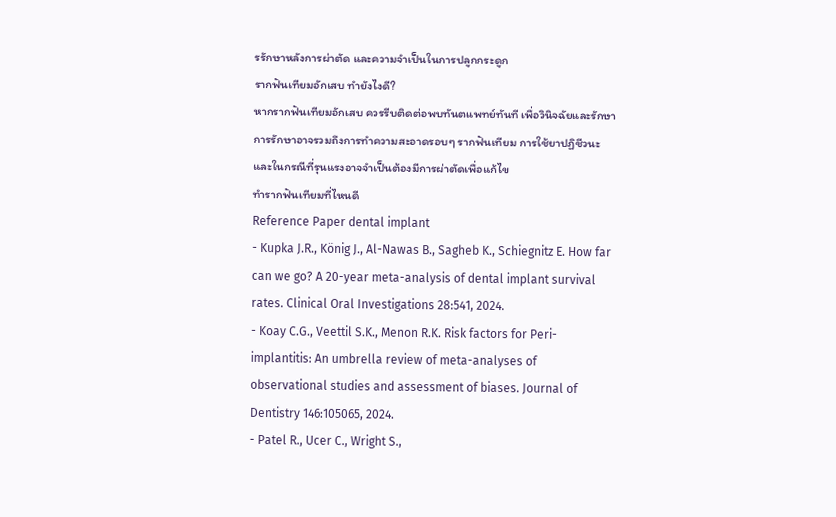รรักษาหลังการผ่าตัด และความจำเป็นในการปลูกกระดูก
รากฟันเทียมอักเสบ ทำยังไงดี?
หากรากฟันเทียมอักเสบ ควรรีบติดต่อพบทันตแพทย์ทันที เพื่อวินิจฉัยและรักษา การรักษาอาจรวมถึงการทำความสะอาดรอบๆ รากฟันเทียม การใช้ยาปฏิชีวนะ และในกรณีที่รุนแรงอาจจำเป็นต้องมีการผ่าตัดเพื่อแก้ไข
ทำรากฟันเทียมที่ไหนดี
Reference Paper dental implant
- Kupka J.R., König J., Al-Nawas B., Sagheb K., Schiegnitz E. How far can we go? A 20-year meta-analysis of dental implant survival rates. Clinical Oral Investigations 28:541, 2024.
- Koay C.G., Veettil S.K., Menon R.K. Risk factors for Peri-implantitis: An umbrella review of meta-analyses of observational studies and assessment of biases. Journal of Dentistry 146:105065, 2024.
- Patel R., Ucer C., Wright S.,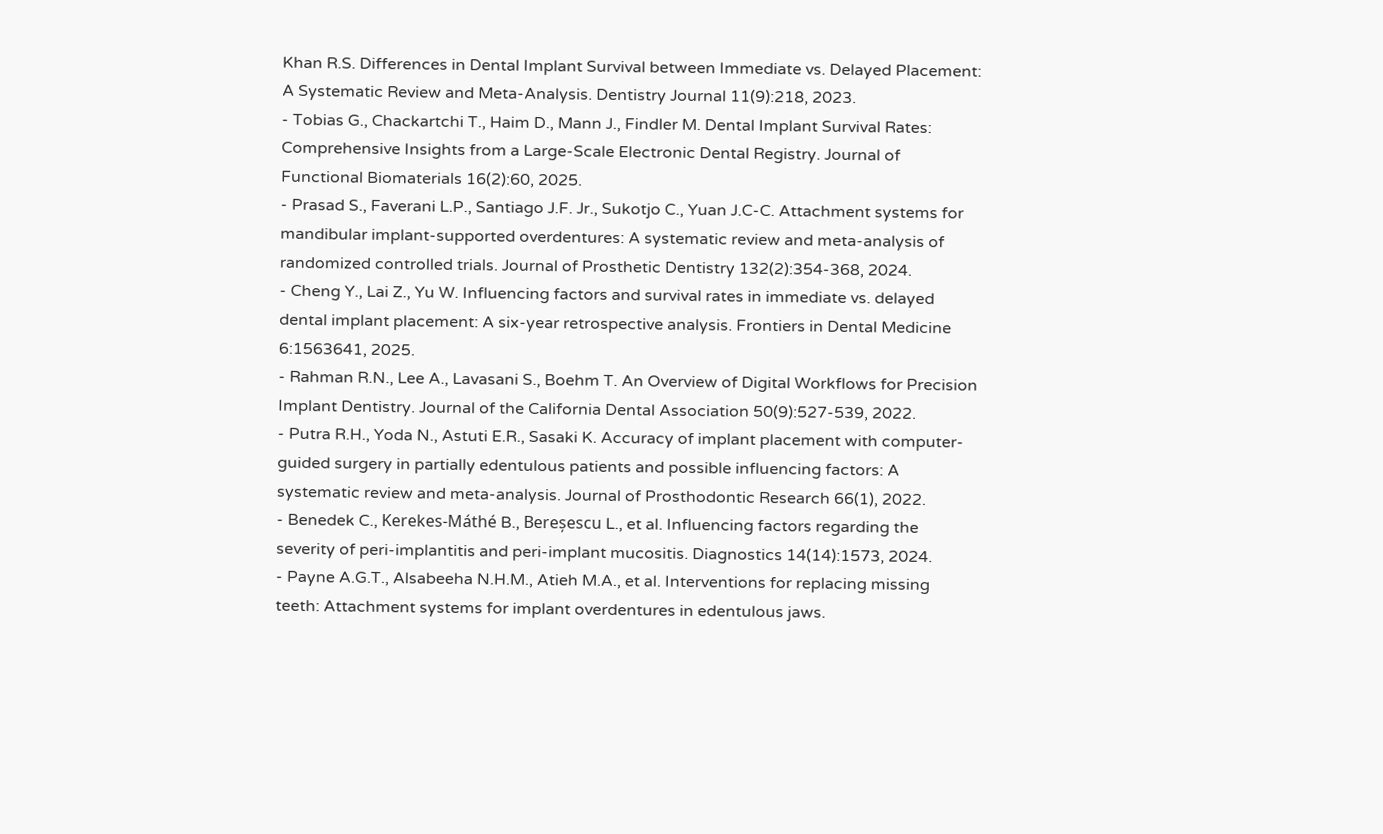Khan R.S. Differences in Dental Implant Survival between Immediate vs. Delayed Placement: A Systematic Review and Meta-Analysis. Dentistry Journal 11(9):218, 2023.
- Tobias G., Chackartchi T., Haim D., Mann J., Findler M. Dental Implant Survival Rates: Comprehensive Insights from a Large-Scale Electronic Dental Registry. Journal of Functional Biomaterials 16(2):60, 2025.
- Prasad S., Faverani L.P., Santiago J.F. Jr., Sukotjo C., Yuan J.C-C. Attachment systems for mandibular implant-supported overdentures: A systematic review and meta-analysis of randomized controlled trials. Journal of Prosthetic Dentistry 132(2):354-368, 2024.
- Cheng Y., Lai Z., Yu W. Influencing factors and survival rates in immediate vs. delayed dental implant placement: A six-year retrospective analysis. Frontiers in Dental Medicine 6:1563641, 2025.
- Rahman R.N., Lee A., Lavasani S., Boehm T. An Overview of Digital Workflows for Precision Implant Dentistry. Journal of the California Dental Association 50(9):527-539, 2022.
- Putra R.H., Yoda N., Astuti E.R., Sasaki K. Accuracy of implant placement with computer-guided surgery in partially edentulous patients and possible influencing factors: A systematic review and meta-analysis. Journal of Prosthodontic Research 66(1), 2022.
- Benedek C., Kerekes-Máthé B., Bereșescu L., et al. Influencing factors regarding the severity of peri-implantitis and peri-implant mucositis. Diagnostics 14(14):1573, 2024.
- Payne A.G.T., Alsabeeha N.H.M., Atieh M.A., et al. Interventions for replacing missing teeth: Attachment systems for implant overdentures in edentulous jaws.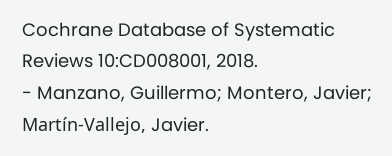Cochrane Database of Systematic Reviews 10:CD008001, 2018.
- Manzano, Guillermo; Montero, Javier; Martín-Vallejo, Javier.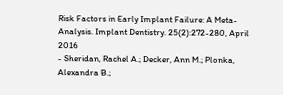Risk Factors in Early Implant Failure: A Meta-Analysis. Implant Dentistry. 25(2):272-280, April 2016
- Sheridan, Rachel A.; Decker, Ann M.; Plonka, Alexandra B.;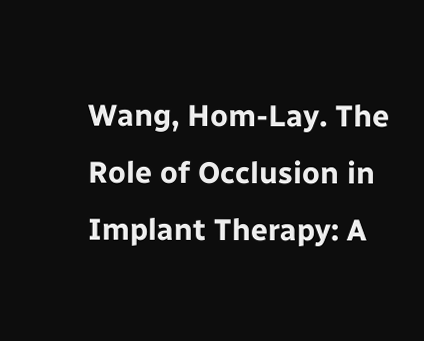Wang, Hom-Lay. The Role of Occlusion in Implant Therapy: A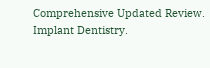Comprehensive Updated Review. Implant Dentistry.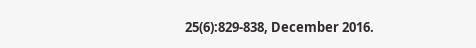25(6):829-838, December 2016.